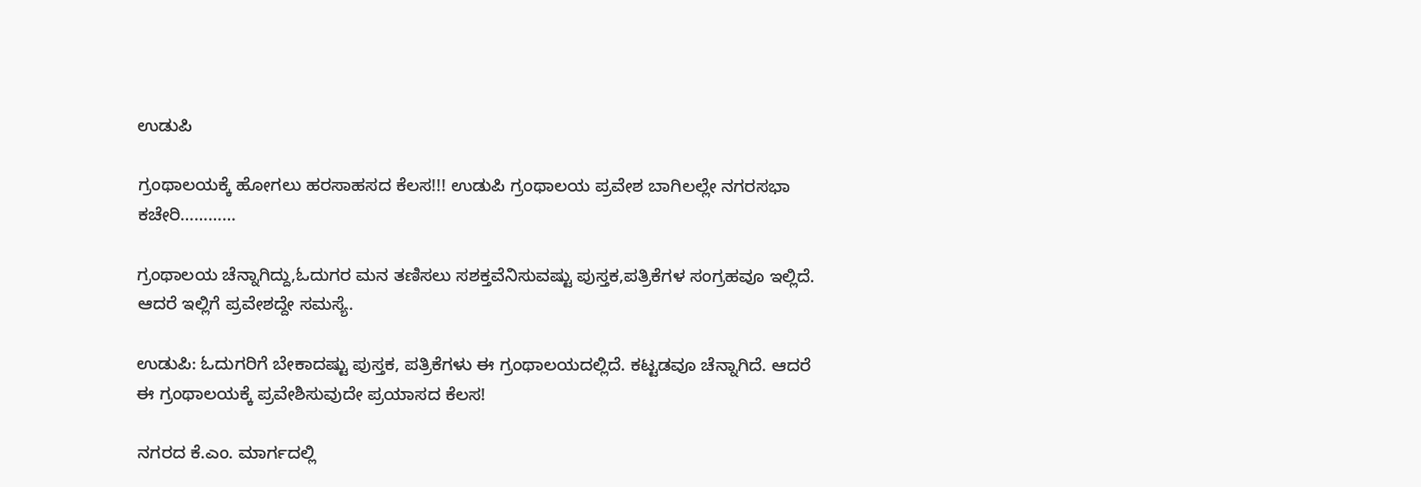ಉಡುಪಿ

ಗ್ರಂಥಾಲಯಕ್ಕೆ ಹೋಗಲು ಹರಸಾಹಸದ ಕೆಲಸ!!! ಉಡುಪಿ ಗ್ರಂಥಾಲಯ ಪ್ರವೇಶ ಬಾಗಿಲಲ್ಲೇ ನಗರಸಭಾ ಕಚೇರಿ…………

ಗ್ರಂಥಾಲಯ ಚೆನ್ನಾಗಿದ್ದು,ಓದುಗರ ಮನ ತಣಿಸಲು ಸಶಕ್ತವೆನಿಸುವಷ್ಟು ಪುಸ್ತಕ,ಪತ್ರಿಕೆಗಳ ಸಂಗ್ರಹವೂ ಇಲ್ಲಿದೆ. ಆದರೆ ಇಲ್ಲಿಗೆ ಪ್ರವೇಶದ್ದೇ ಸಮಸ್ಯೆ.

ಉಡುಪಿ: ಓದುಗರಿಗೆ ಬೇಕಾದಷ್ಟು ಪುಸ್ತಕ, ಪತ್ರಿಕೆಗಳು ಈ ಗ್ರಂಥಾಲಯದಲ್ಲಿದೆ. ಕಟ್ಟಡವೂ ಚೆನ್ನಾಗಿದೆ. ಆದರೆ ಈ ಗ್ರಂಥಾಲಯಕ್ಕೆ ಪ್ರವೇಶಿಸುವುದೇ ಪ್ರಯಾಸದ ಕೆಲಸ!

ನಗರದ ಕೆ.ಎಂ. ಮಾರ್ಗದಲ್ಲಿ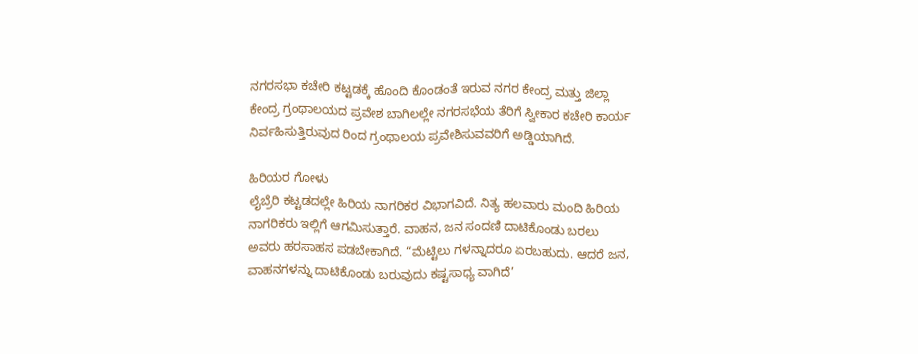ನಗರಸಭಾ ಕಚೇರಿ ಕಟ್ಟಡಕ್ಕೆ ಹೊಂದಿ ಕೊಂಡಂತೆ ಇರುವ ನಗರ ಕೇಂದ್ರ ಮತ್ತು ಜಿಲ್ಲಾ ಕೇಂದ್ರ ಗ್ರಂಥಾಲಯದ ಪ್ರವೇಶ ಬಾಗಿಲಲ್ಲೇ ನಗರಸಭೆಯ ತೆರಿಗೆ ಸ್ವೀಕಾರ ಕಚೇರಿ ಕಾರ್ಯ ನಿರ್ವಹಿಸುತ್ತಿರುವುದ ರಿಂದ ಗ್ರಂಥಾಲಯ ಪ್ರವೇಶಿಸುವವರಿಗೆ ಅಡ್ಡಿಯಾಗಿದೆ.

ಹಿರಿಯರ ಗೋಳು
ಲೈಬ್ರೆರಿ ಕಟ್ಟಡದಲ್ಲೇ ಹಿರಿಯ ನಾಗರಿಕರ ವಿಭಾಗವಿದೆ. ನಿತ್ಯ ಹಲವಾರು ಮಂದಿ ಹಿರಿಯ ನಾಗರಿಕರು ಇಲ್ಲಿಗೆ ಆಗಮಿಸುತ್ತಾರೆ. ವಾಹನ, ಜನ ಸಂದಣಿ ದಾಟಿಕೊಂಡು ಬರಲು ಅವರು ಹರಸಾಹಸ ಪಡಬೇಕಾಗಿದೆ. “ಮೆಟ್ಟಿಲು ಗಳನ್ನಾದರೂ ಏರಬಹುದು. ಆದರೆ ಜನ, ವಾಹನಗಳನ್ನು ದಾಟಿಕೊಂಡು ಬರುವುದು ಕಷ್ಟಸಾಧ್ಯ ವಾಗಿದೆ’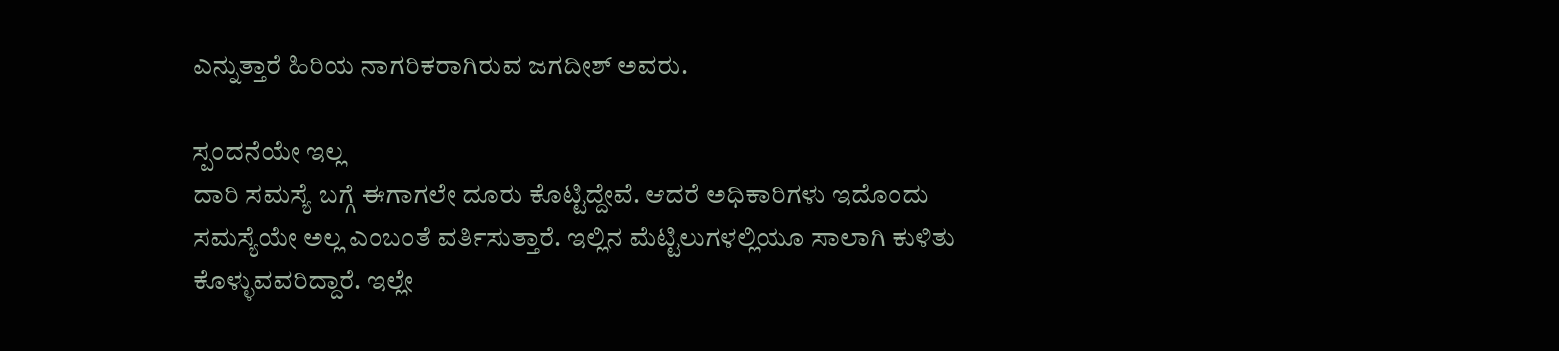ಎನ್ನುತ್ತಾರೆ ಹಿರಿಯ ನಾಗರಿಕರಾಗಿರುವ ಜಗದೀಶ್‌ ಅವರು.

ಸ್ಪಂದನೆಯೇ ಇಲ್ಲ
ದಾರಿ ಸಮಸ್ಯೆ ಬಗ್ಗೆ ಈಗಾಗಲೇ ದೂರು ಕೊಟ್ಟಿದ್ದೇವೆ. ಆದರೆ ಅಧಿಕಾರಿಗಳು ಇದೊಂದು ಸಮಸ್ಯೆಯೇ ಅಲ್ಲ ಎಂಬಂತೆ ವರ್ತಿಸುತ್ತಾರೆ. ಇಲ್ಲಿನ ಮೆಟ್ಟಿಲುಗಳಲ್ಲಿಯೂ ಸಾಲಾಗಿ ಕುಳಿತು ಕೊಳ್ಳುವವರಿದ್ದಾರೆ. ಇಲ್ಲೇ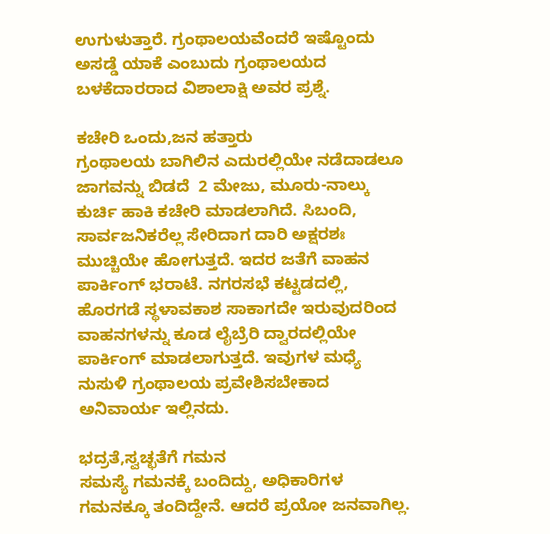ಉಗುಳುತ್ತಾರೆ. ಗ್ರಂಥಾಲಯವೆಂದರೆ ಇಷ್ಟೊಂದು ಅಸಡ್ಡೆ ಯಾಕೆ ಎಂಬುದು ಗ್ರಂಥಾಲಯದ ಬಳಕೆದಾರರಾದ ವಿಶಾಲಾಕ್ಷಿ ಅವರ ಪ್ರಶ್ನೆ.

ಕಚೇರಿ ಒಂದು,ಜನ ಹತ್ತಾರು
ಗ್ರಂಥಾಲಯ ಬಾಗಿಲಿನ ಎದುರಲ್ಲಿಯೇ ನಡೆದಾಡಲೂ ಜಾಗವನ್ನು ಬಿಡದೆ  2 ಮೇಜು, ಮೂರು-ನಾಲ್ಕು ಕುರ್ಚಿ ಹಾಕಿ ಕಚೇರಿ ಮಾಡಲಾಗಿದೆ. ಸಿಬಂದಿ, ಸಾರ್ವಜನಿಕರೆಲ್ಲ ಸೇರಿದಾಗ ದಾರಿ ಅಕ್ಷರಶಃ ಮುಚ್ಚಿಯೇ ಹೋಗುತ್ತದೆ. ಇದರ ಜತೆಗೆ ವಾಹನ ಪಾರ್ಕಿಂಗ್‌ ಭರಾಟೆ. ನಗರಸಭೆ ಕಟ್ಟಡದಲ್ಲಿ, ಹೊರಗಡೆ ಸ್ಥಳಾವಕಾಶ ಸಾಕಾಗದೇ ಇರುವುದರಿಂದ  ವಾಹನಗಳನ್ನು ಕೂಡ ಲೈಬ್ರೆರಿ ದ್ವಾರದಲ್ಲಿಯೇ ಪಾರ್ಕಿಂಗ್‌ ಮಾಡಲಾಗುತ್ತದೆ. ಇವುಗಳ ಮಧ್ಯೆ ನುಸುಳಿ ಗ್ರಂಥಾಲಯ ಪ್ರವೇಶಿಸಬೇಕಾದ ಅನಿವಾರ್ಯ ಇಲ್ಲಿನದು.

ಭದ್ರತೆ,ಸ್ವಚ್ಛತೆಗೆ ಗಮನ
ಸಮಸ್ಯೆ ಗಮನಕ್ಕೆ ಬಂದಿದ್ದು, ಅಧಿಕಾರಿಗಳ ಗಮನಕ್ಕೂ ತಂದಿದ್ದೇನೆ. ಆದರೆ ಪ್ರಯೋ ಜನವಾಗಿಲ್ಲ.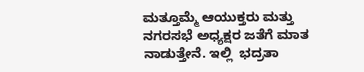ಮತ್ತೂಮ್ಮೆ ಆಯುಕ್ತರು ಮತ್ತು ನಗರಸಭೆ ಅಧ್ಯಕ್ಷರ ಜತೆಗೆ ಮಾತ ನಾಡುತ್ತೇನೆ. ಇಲ್ಲಿ  ಭದ್ರತಾ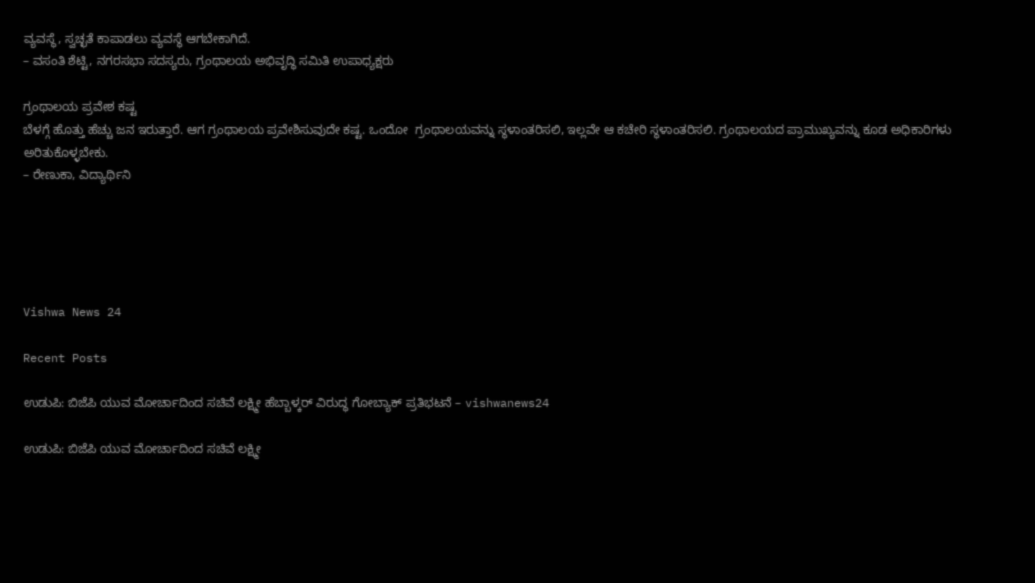ವ್ಯವಸ್ಥೆ, ಸ್ವಚ್ಛತೆ ಕಾಪಾಡಲು ವ್ಯವಸ್ಥೆ ಆಗಬೇಕಾಗಿದೆ.
– ವಸಂತಿ ಶೆಟ್ಟಿ, ನಗರಸಭಾ ಸದಸ್ಯರು, ಗ್ರಂಥಾಲಯ ಅಭಿವೃದ್ಧಿ ಸಮಿತಿ ಉಪಾಧ್ಯಕ್ಷರು

ಗ್ರಂಥಾಲಯ ಪ್ರವೇಶ ಕಷ್ಟ
ಬೆಳಗ್ಗೆ ಹೊತ್ತು ಹೆಚ್ಚು ಜನ ಇರುತ್ತಾರೆ. ಆಗ ಗ್ರಂಥಾಲಯ ಪ್ರವೇಶಿಸುವುದೇ ಕಷ್ಟ. ಒಂದೋ  ಗ್ರಂಥಾಲಯವನ್ನು ಸ್ಥಳಾಂತರಿಸಲಿ, ಇಲ್ಲವೇ ಆ ಕಚೇರಿ ಸ್ಥಳಾಂತರಿಸಲಿ. ಗ್ರಂಥಾಲಯದ ಪ್ರಾಮುಖ್ಯವನ್ನು ಕೂಡ ಅಧಿಕಾರಿಗಳು ಅರಿತುಕೊಳ್ಳಬೇಕು.
– ರೇಣುಕಾ, ವಿದ್ಯಾರ್ಥಿನಿ





Vishwa News 24

Recent Posts

ಉಡುಪಿ: ಬಿಜೆಪಿ ಯುವ ಮೋರ್ಚಾದಿಂದ ಸಚಿವೆ ಲಕ್ಷ್ಮೀ ಹೆಬ್ಬಾಳ್ಕರ್ ವಿರುದ್ಧ ಗೋಬ್ಯಾಕ್ ಪ್ರತಿಭಟನೆ – vishwanews24

ಉಡುಪಿ: ಬಿಜೆಪಿ ಯುವ ಮೋರ್ಚಾದಿಂದ ಸಚಿವೆ ಲಕ್ಷ್ಮೀ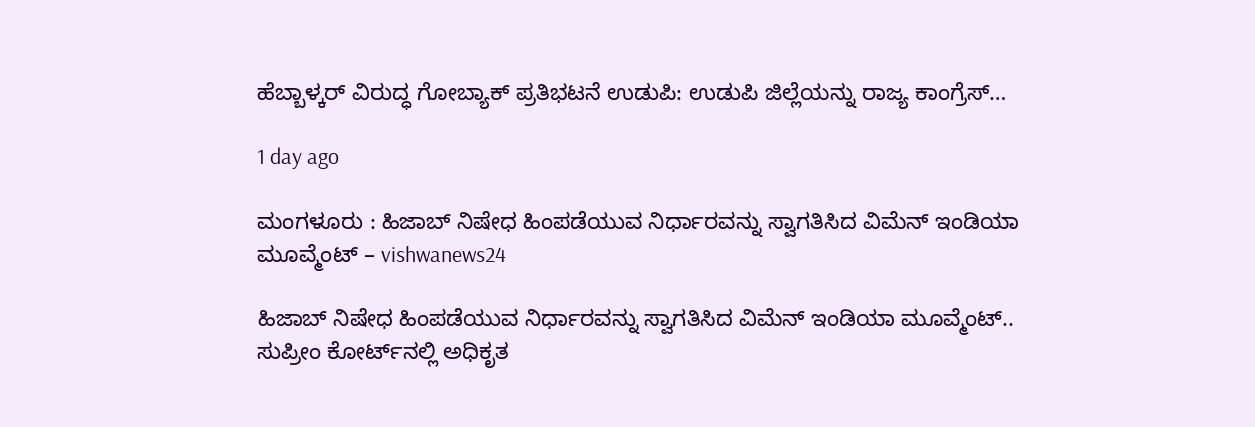ಹೆಬ್ಬಾಳ್ಕರ್ ವಿರುದ್ಧ ಗೋಬ್ಯಾಕ್ ಪ್ರತಿಭಟನೆ ಉಡುಪಿ: ಉಡುಪಿ ಜಿಲ್ಲೆಯನ್ನು ರಾಜ್ಯ ಕಾಂಗ್ರೆಸ್…

1 day ago

ಮಂಗಳೂರು : ಹಿಜಾಬ್ ನಿಷೇಧ ಹಿಂಪಡೆಯುವ ನಿರ್ಧಾರವನ್ನು ಸ್ವಾಗತಿಸಿದ ವಿಮೆನ್ ಇಂಡಿಯಾ ಮೂವ್ಮೆಂಟ್ – vishwanews24

ಹಿಜಾಬ್ ನಿಷೇಧ ಹಿಂಪಡೆಯುವ ನಿರ್ಧಾರವನ್ನು ಸ್ವಾಗತಿಸಿದ ವಿಮೆನ್ ಇಂಡಿಯಾ ಮೂವ್ಮೆಂಟ್.. ಸುಪ್ರೀಂ ಕೋರ್ಟ್‌ನಲ್ಲಿ ಅಧಿಕೃತ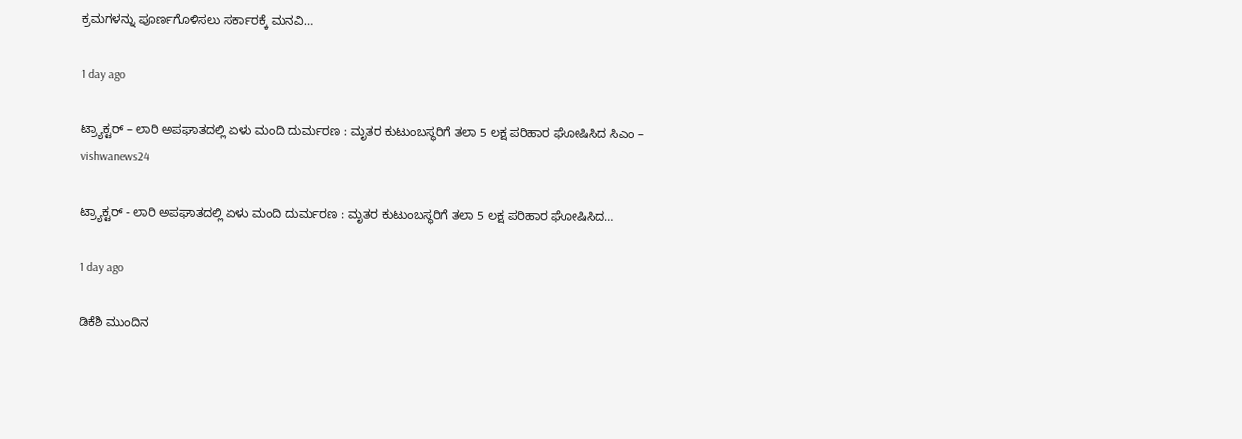ಕ್ರಮಗಳನ್ನು ಪೂರ್ಣಗೊಳಿಸಲು ಸರ್ಕಾರಕ್ಕೆ ಮನವಿ…

1 day ago

ಟ್ರ್ಯಾಕ್ಟರ್ – ಲಾರಿ ಅಪಘಾತದಲ್ಲಿ ಏಳು ಮಂದಿ ದುರ್ಮರಣ : ಮೃತರ ಕುಟುಂಬಸ್ಥರಿಗೆ ತಲಾ 5 ಲಕ್ಷ ಪರಿಹಾರ ಘೋಷಿಸಿದ ಸಿಎಂ – vishwanews24

ಟ್ರ‍್ಯಾಕ್ಟರ್ - ಲಾರಿ ಅಪಘಾತದಲ್ಲಿ ಏಳು ಮಂದಿ ದುರ್ಮರಣ : ಮೃತರ ಕುಟುಂಬಸ್ಥರಿಗೆ ತಲಾ 5 ಲಕ್ಷ ಪರಿಹಾರ ಘೋಷಿಸಿದ…

1 day ago

ಡಿಕೆಶಿ ಮುಂದಿನ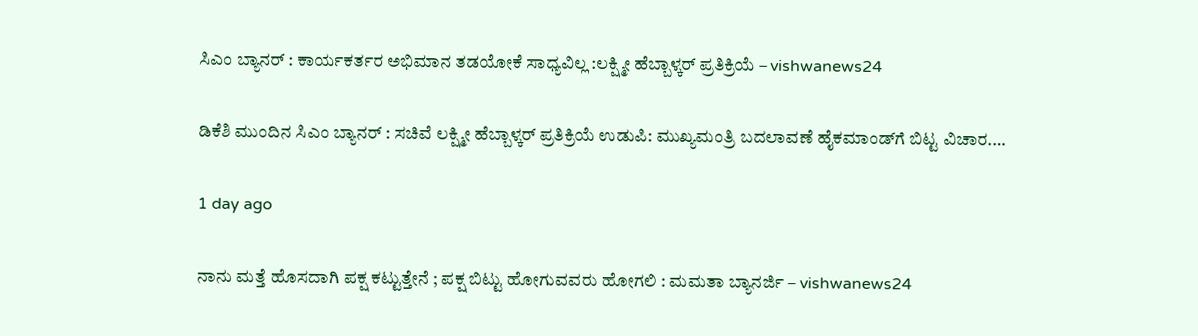ಸಿಎಂ ಬ್ಯಾನರ್ : ಕಾರ್ಯಕರ್ತರ ಅಭಿಮಾನ ತಡಯೋಕೆ ಸಾಧ್ಯವಿಲ್ಲ :ಲಕ್ಷ್ಮೀ ಹೆಬ್ಬಾಳ್ಕರ್ ಪ್ರತಿಕ್ರಿಯೆ – vishwanews24

ಡಿಕೆಶಿ ಮುಂದಿನ ಸಿಎಂ ಬ್ಯಾನರ್ : ಸಚಿವೆ ಲಕ್ಷ್ಮೀ ಹೆಬ್ಬಾಳ್ಕರ್ ಪ್ರತಿಕ್ರಿಯೆ ಉಡುಪಿ: ಮುಖ್ಯಮಂತ್ರಿ ಬದಲಾವಣೆ ಹೈಕಮಾಂಡ್‍ಗೆ ಬಿಟ್ಟ ವಿಚಾರ.…

1 day ago

ನಾನು ಮತ್ತೆ ಹೊಸದಾಗಿ ಪಕ್ಷ ಕಟ್ಟುತ್ತೇನೆ ; ಪಕ್ಷ ಬಿಟ್ಟು ಹೋಗುವವರು ಹೋಗಲಿ : ಮಮತಾ ಬ್ಯಾನರ್ಜಿ – vishwanews24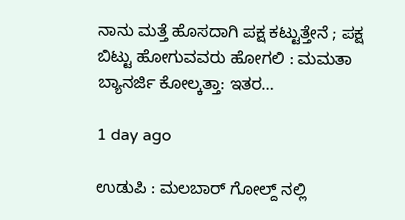ನಾನು ಮತ್ತೆ ಹೊಸದಾಗಿ ಪಕ್ಷ ಕಟ್ಟುತ್ತೇನೆ ; ಪಕ್ಷ ಬಿಟ್ಟು ಹೋಗುವವರು ಹೋಗಲಿ : ಮಮತಾ ಬ್ಯಾನರ್ಜಿ ಕೋಲ್ಕತ್ತಾ: ಇತರ…

1 day ago

ಉಡುಪಿ : ಮಲಬಾರ್ ಗೋಲ್ದ್ ನಲ್ಲಿ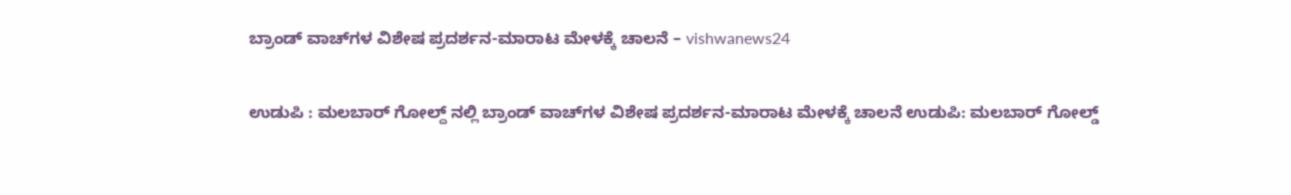ಬ್ರಾಂಡ್ ವಾಚ್‌ಗಳ ವಿಶೇಷ ಪ್ರದರ್ಶನ-ಮಾರಾಟ ಮೇಳಕ್ಕೆ ಚಾಲನೆ – vishwanews24

ಉಡುಪಿ : ಮಲಬಾರ್ ಗೋಲ್ದ್ ನಲ್ಲಿ ಬ್ರಾಂಡ್ ವಾಚ್‌ಗಳ ವಿಶೇಷ ಪ್ರದರ್ಶನ-ಮಾರಾಟ ಮೇಳಕ್ಕೆ ಚಾಲನೆ ಉಡುಪಿ: ಮಲಬಾರ್ ಗೋಲ್ಡ್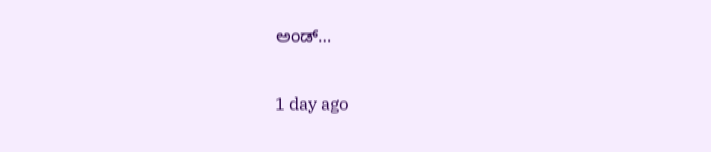ಅಂಡ್…

1 day ago